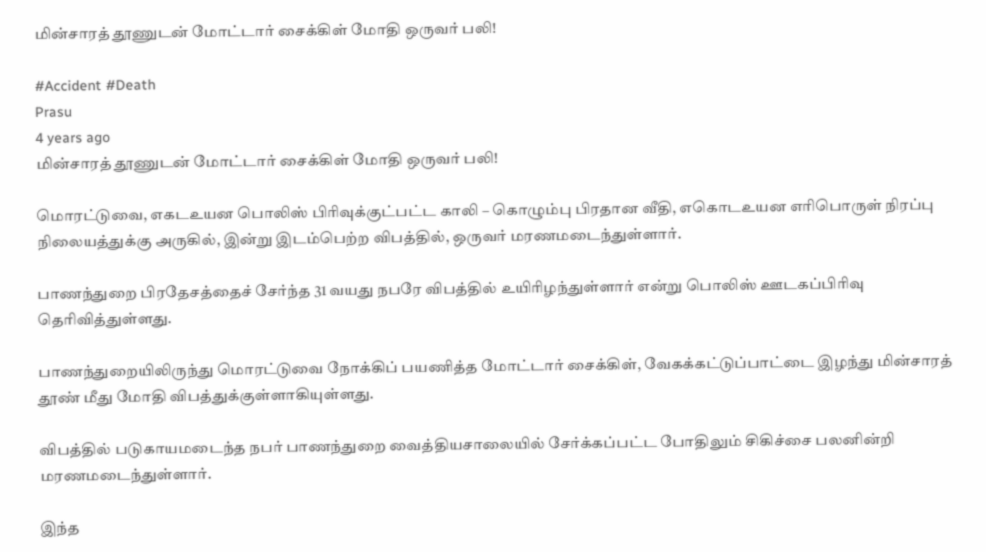மின்சாரத் தூணுடன் மோட்டார் சைக்கிள் மோதி ஒருவர் பலி!

#Accident #Death
Prasu
4 years ago
மின்சாரத் தூணுடன் மோட்டார் சைக்கிள் மோதி ஒருவர் பலி!

மொரட்டுவை, எகடஉயன பொலிஸ் பிரிவுக்குட்பட்ட காலி – கொழும்பு பிரதான வீதி, எகொடஉயன எரிபொருள் நிரப்பு நிலையத்துக்கு அருகில், இன்று இடம்பெற்ற விபத்தில், ஒருவர் மரணமடைந்துள்ளார்.

பாணந்துறை பிரதேசத்தைச் சேர்ந்த 31 வயது நபரே விபத்தில் உயிரிழந்துள்ளார் என்று பொலிஸ் ஊடகப்பிரிவு தெரிவித்துள்ளது.

பாணந்துறையிலிருந்து மொரட்டுவை நோக்கிப் பயணித்த மோட்டார் சைக்கிள், வேகக்கட்டுப்பாட்டை இழந்து மின்சாரத் தூண் மீது மோதி விபத்துக்குள்ளாகியுள்ளது.

விபத்தில் படுகாயமடைந்த நபர் பாணந்துறை வைத்தியசாலையில் சேர்க்கப்பட்ட போதிலும் சிகிச்சை பலனின்றி மரணமடைந்துள்ளார்.

இந்த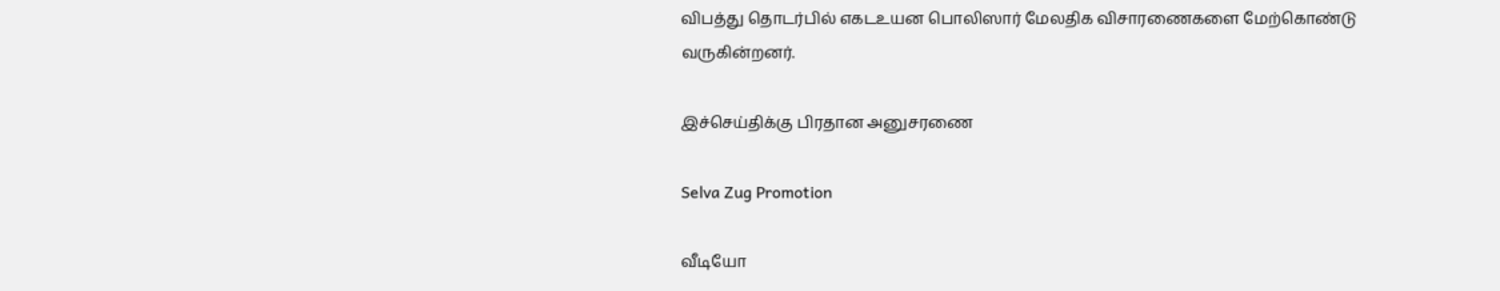விபத்து தொடர்பில் எகடஉயன பொலிஸார் மேலதிக விசாரணைகளை மேற்கொண்டு வருகின்றனர்.

இச்செய்திக்கு பிரதான அனுசரணை

Selva Zug Promotion

வீடியோ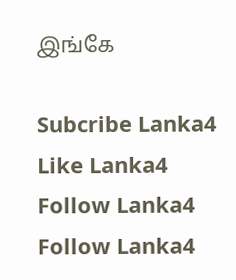இங்கே

Subcribe Lanka4
Like Lanka4
Follow Lanka4
Follow Lanka4